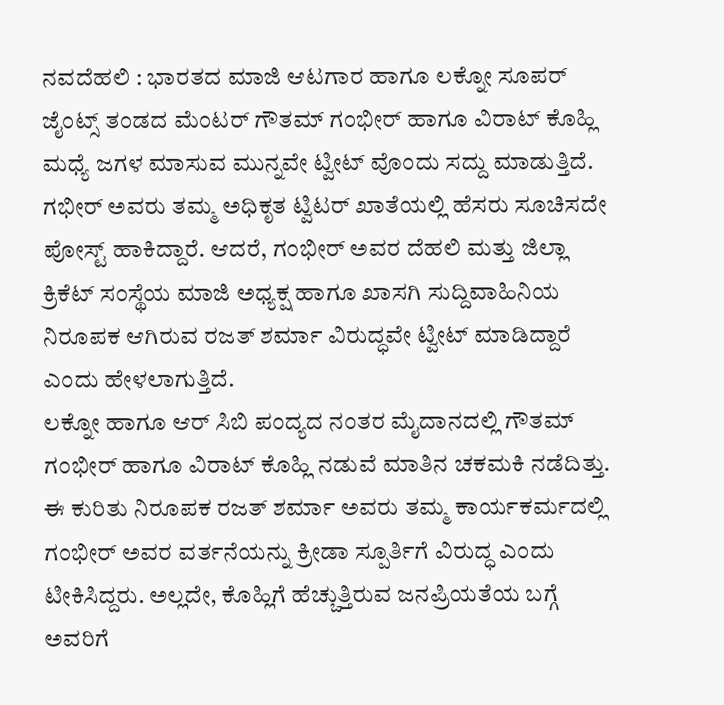ನವದೆಹಲಿ : ಭಾರತದ ಮಾಜಿ ಆಟಗಾರ ಹಾಗೂ ಲಕ್ನೋ ಸೂಪರ್ ಜೈಂಟ್ಸ್ ತಂಡದ ಮೆಂಟರ್ ಗೌತಮ್ ಗಂಭೀರ್ ಹಾಗೂ ವಿರಾಟ್ ಕೊಹ್ಲಿ ಮಧ್ಯೆ ಜಗಳ ಮಾಸುವ ಮುನ್ನವೇ ಟ್ವೀಟ್ ವೊಂದು ಸದ್ದು ಮಾಡುತ್ತಿದೆ.
ಗಭೀರ್ ಅವರು ತಮ್ಮ ಅಧಿಕೃತ ಟ್ವಿಟರ್ ಖಾತೆಯಲ್ಲಿ ಹೆಸರು ಸೂಚಿಸದೇ ಪೋಸ್ಟ್ ಹಾಕಿದ್ದಾರೆ. ಆದರೆ, ಗಂಭೀರ್ ಅವರ ದೆಹಲಿ ಮತ್ತು ಜಿಲ್ಲಾ ಕ್ರಿಕೆಟ್ ಸಂಸ್ಥೆಯ ಮಾಜಿ ಅಧ್ಯಕ್ಷ ಹಾಗೂ ಖಾಸಗಿ ಸುದ್ದಿವಾಹಿನಿಯ ನಿರೂಪಕ ಆಗಿರುವ ರಜತ್ ಶರ್ಮಾ ವಿರುದ್ಧವೇ ಟ್ವೀಟ್ ಮಾಡಿದ್ದಾರೆ ಎಂದು ಹೇಳಲಾಗುತ್ತಿದೆ.
ಲಕ್ನೋ ಹಾಗೂ ಆರ್ ಸಿಬಿ ಪಂದ್ಯದ ನಂತರ ಮೈದಾನದಲ್ಲಿ ಗೌತಮ್ ಗಂಭೀರ್ ಹಾಗೂ ವಿರಾಟ್ ಕೊಹ್ಲಿ ನಡುವೆ ಮಾತಿನ ಚಕಮಕಿ ನಡೆದಿತ್ತು. ಈ ಕುರಿತು ನಿರೂಪಕ ರಜತ್ ಶರ್ಮಾ ಅವರು ತಮ್ಮ ಕಾರ್ಯಕರ್ಮದಲ್ಲಿ ಗಂಭೀರ್ ಅವರ ವರ್ತನೆಯನ್ನು ಕ್ರೀಡಾ ಸ್ಪೂರ್ತಿಗೆ ವಿರುದ್ಧ ಎಂದು ಟೀಕಿಸಿದ್ದರು. ಅಲ್ಲದೇ, ಕೊಹ್ಲಿಗೆ ಹೆಚ್ಚುತ್ತಿರುವ ಜನಪ್ರಿಯತೆಯ ಬಗ್ಗೆ ಅವರಿಗೆ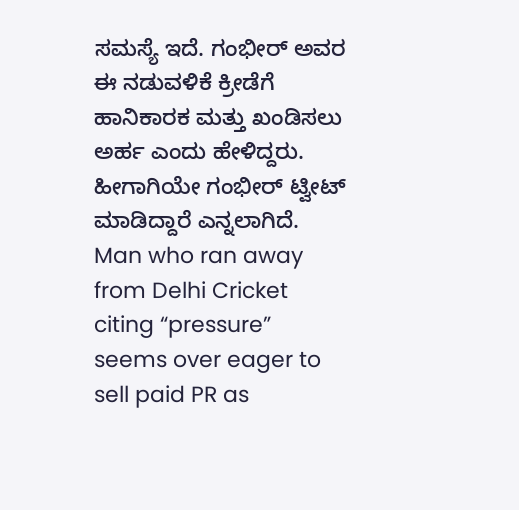ಸಮಸ್ಯೆ ಇದೆ. ಗಂಭೀರ್ ಅವರ ಈ ನಡುವಳಿಕೆ ಕ್ರೀಡೆಗೆ ಹಾನಿಕಾರಕ ಮತ್ತು ಖಂಡಿಸಲು ಅರ್ಹ ಎಂದು ಹೇಳಿದ್ದರು. ಹೀಗಾಗಿಯೇ ಗಂಭೀರ್ ಟ್ವೀಟ್ ಮಾಡಿದ್ದಾರೆ ಎನ್ನಲಾಗಿದೆ.
Man who ran away from Delhi Cricket citing “pressure” seems over eager to sell paid PR as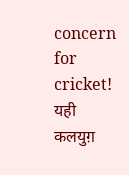concern for cricket! यही कलयुग़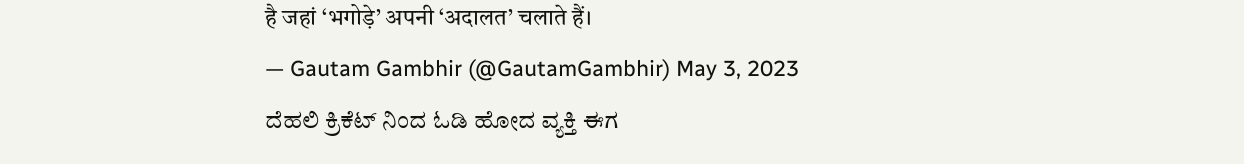है जहां ‘भगोड़े’ अपनी ‘अदालत’ चलाते हैं।
— Gautam Gambhir (@GautamGambhir) May 3, 2023
ದೆಹಲಿ ಕ್ರಿಕೆಟ್ ನಿಂದ ಓಡಿ ಹೋದ ವ್ಯಕ್ತಿ ಈಗ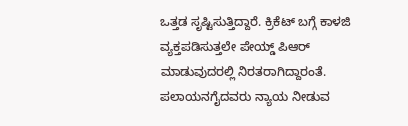ಒತ್ತಡ ಸೃಷ್ಟಿಸುತ್ತಿದ್ದಾರೆ. ಕ್ರಿಕೆಟ್ ಬಗ್ಗೆ ಕಾಳಜಿ ವ್ಯಕ್ತಪಡಿಸುತ್ತಲೇ ಪೇಯ್ಡ್ ಪಿಆರ್ ಮಾಡುವುದರಲ್ಲಿ ನಿರತರಾಗಿದ್ದಾರಂತೆ. ಪಲಾಯನಗೈದವರು ನ್ಯಾಯ ನೀಡುವ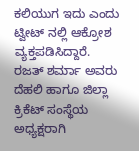ಕಲಿಯುಗ ಇದು ಎಂದು ಟ್ವೀಟ್ ನಲ್ಲಿ ಆಕ್ರೋಶ ವ್ಯಕ್ತಪಡಿಸಿದ್ದಾರೆ.
ರಜತ್ ಶರ್ಮಾ ಅವರು ದೆಹಲಿ ಹಾಗೂ ಜಿಲ್ಲಾ ಕ್ರಿಕೆಟ್ ಸಂಸ್ಥೆಯ ಅಧ್ಯಕ್ಷರಾಗಿ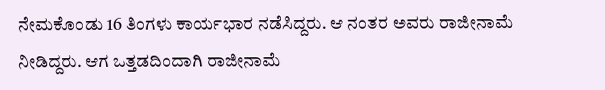ನೇಮಕೊಂಡು 16 ತಿಂಗಳು ಕಾರ್ಯಭಾರ ನಡೆಸಿದ್ದರು. ಆ ನಂತರ ಅವರು ರಾಜೀನಾಮೆ ನೀಡಿದ್ದರು. ಆಗ ಒತ್ತಡದಿಂದಾಗಿ ರಾಜೀನಾಮೆ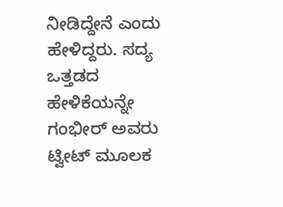ನೀಡಿದ್ದೇನೆ ಎಂದು ಹೇಳಿದ್ದರು. ಸದ್ಯ ಒತ್ತಡದ ಹೇಳಿಕೆಯನ್ನೇ ಗಂಭೀರ್ ಅವರು ಟ್ವೀಟ್ ಮೂಲಕ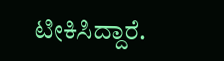ಟೀಕಿಸಿದ್ದಾರೆ.